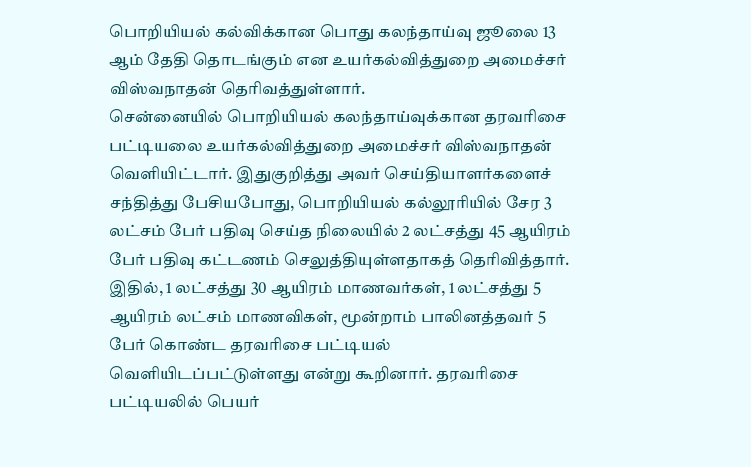பொறியியல் கல்விக்கான பொது கலந்தாய்வு ஜூலை 13 ஆம் தேதி தொடங்கும் என உயர்கல்வித்துறை அமைச்சர் விஸ்வநாதன் தெரிவத்துள்ளார்.
சென்னையில் பொறியியல் கலந்தாய்வுக்கான தரவரிசை பட்டியலை உயர்கல்வித்துறை அமைச்சர் விஸ்வநாதன் வெளியிட்டார். இதுகுறித்து அவர் செய்தியாளர்களைச் சந்தித்து பேசியபோது, பொறியியல் கல்லூரியில் சேர 3 லட்சம் பேர் பதிவு செய்த நிலையில் 2 லட்சத்து 45 ஆயிரம் பேர் பதிவு கட்டணம் செலுத்தியுள்ளதாகத் தெரிவித்தார்.
இதில், 1 லட்சத்து 30 ஆயிரம் மாணவர்கள், 1 லட்சத்து 5 ஆயிரம் லட்சம் மாணவிகள், மூன்றாம் பாலினத்தவர் 5 பேர் கொண்ட தரவரிசை பட்டியல் வெளியிடப்பட்டுள்ளது என்று கூறினார். தரவரிசை பட்டியலில் பெயர்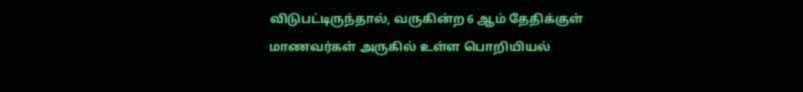விடுபட்டிருந்தால், வருகின்ற 6 ஆம் தேதிக்குள் மாணவர்கள் அருகில் உள்ள பொறியியல்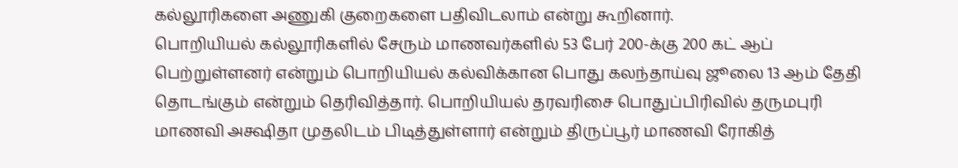கல்லூரிகளை அணுகி குறைகளை பதிவிடலாம் என்று கூறினார்.
பொறியியல் கல்லூரிகளில் சேரும் மாணவர்களில் 53 பேர் 200-க்கு 200 கட் ஆப் பெற்றுள்ளனர் என்றும் பொறியியல் கல்விக்கான பொது கலந்தாய்வு ஜூலை 13 ஆம் தேதி தொடங்கும் என்றும் தெரிவித்தார். பொறியியல் தரவரிசை பொதுப்பிரிவில் தருமபுரி மாணவி அக்ஷிதா முதலிடம் பிடித்துள்ளார் என்றும் திருப்பூர் மாணவி ரோகித்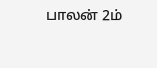பாலன் 2ம்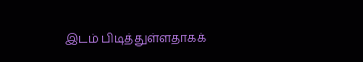இடம் பிடித்துள்ளதாகக்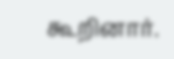கூறினார்.